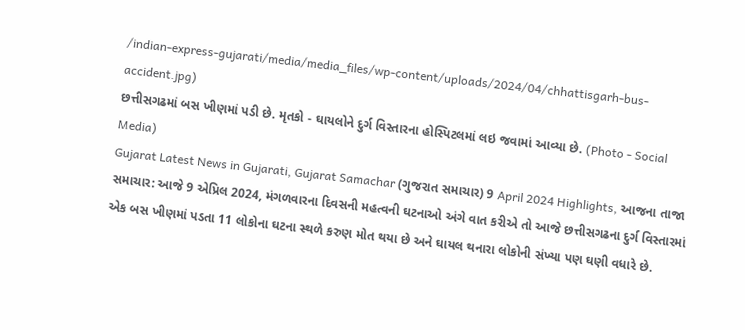/indian-express-gujarati/media/media_files/wp-content/uploads/2024/04/chhattisgarh-bus-accident.jpg)
છત્તીસગઢમાં બસ ખીણમાં પડી છે. મૃતકો - ઘાયલોને દુર્ગ વિસ્તારના હોસ્પિટલમાં લઇ જવામાં આવ્યા છે. (Photo - Social Media)
Gujarat Latest News in Gujarati, Gujarat Samachar (ગુજરાત સમાચાર) 9 April 2024 Highlights, આજના તાજા સમાચાર: આજે 9 એપ્રિલ 2024, મંગળવારના દિવસની મહત્વની ઘટનાઓ અંગે વાત કરીએ તો આજે છત્તીસગઢના દુર્ગ વિસ્તારમાં એક બસ ખીણમાં પડતા 11 લોકોના ઘટના સ્થળે કરુણ મોત થયા છે અને ઘાયલ થનારા લોકોની સંખ્યા પણ ઘણી વધારે છે.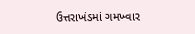ઉત્તરાખંડમાં ગમખ્વાર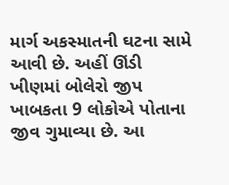માર્ગ અકસ્માતની ઘટના સામે આવી છે. અહીં ઊંડી ખીણમાં બોલેરો જીપ ખાબકતા 9 લોકોએ પોતાના જીવ ગુમાવ્યા છે. આ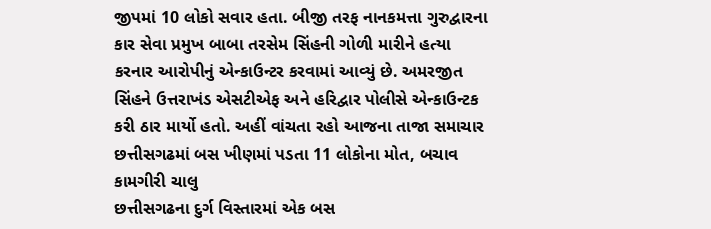જીપમાં 10 લોકો સવાર હતા. બીજી તરફ નાનકમત્તા ગુરુદ્વારના કાર સેવા પ્રમુખ બાબા તરસેમ સિંહની ગોળી મારીને હત્યા કરનાર આરોપીનું એન્કાઉન્ટર કરવામાં આવ્યું છે. અમરજીત સિંહને ઉત્તરાખંડ એસટીએફ અને હરિદ્વાર પોલીસે એન્કાઉન્ટક કરી ઠાર માર્યો હતો. અહીં વાંચતા રહો આજના તાજા સમાચાર
છત્તીસગઢમાં બસ ખીણમાં પડતા 11 લોકોના મોત, બચાવ કામગીરી ચાલુ
છત્તીસગઢના દુર્ગ વિસ્તારમાં એક બસ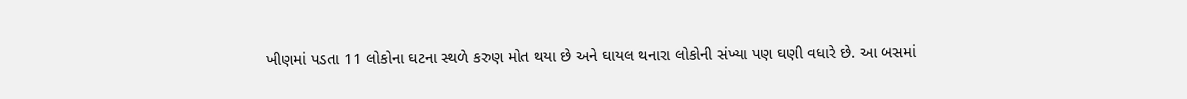ખીણમાં પડતા 11 લોકોના ઘટના સ્થળે કરુણ મોત થયા છે અને ઘાયલ થનારા લોકોની સંખ્યા પણ ઘણી વધારે છે. આ બસમાં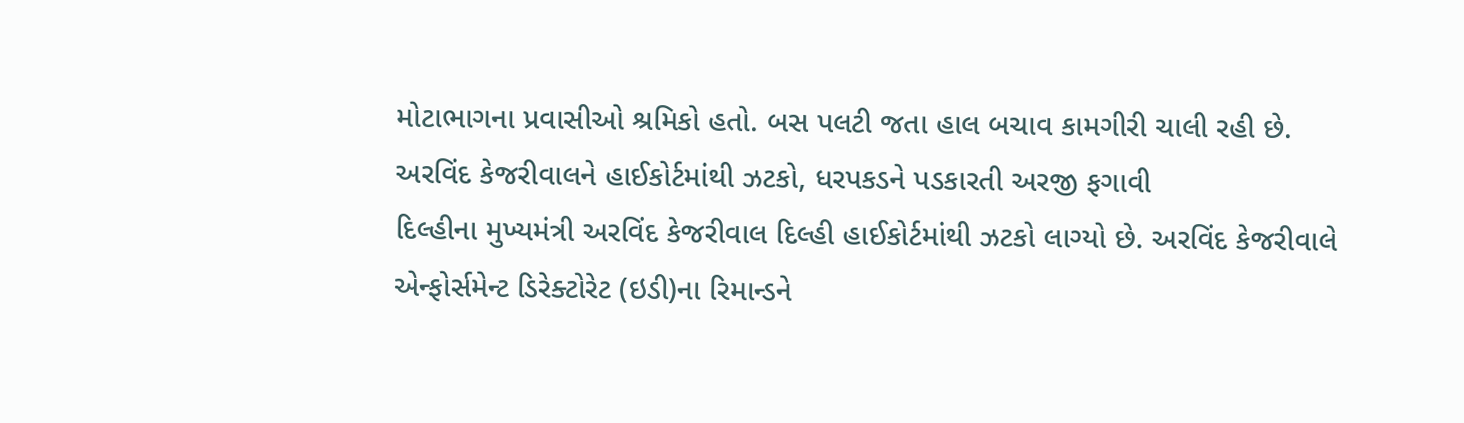મોટાભાગના પ્રવાસીઓ શ્રમિકો હતો. બસ પલટી જતા હાલ બચાવ કામગીરી ચાલી રહી છે.
અરવિંદ કેજરીવાલને હાઈકોર્ટમાંથી ઝટકો, ધરપકડને પડકારતી અરજી ફગાવી
દિલ્હીના મુખ્યમંત્રી અરવિંદ કેજરીવાલ દિલ્હી હાઈકોર્ટમાંથી ઝટકો લાગ્યો છે. અરવિંદ કેજરીવાલે એન્ફોર્સમેન્ટ ડિરેક્ટોરેટ (ઇડી)ના રિમાન્ડને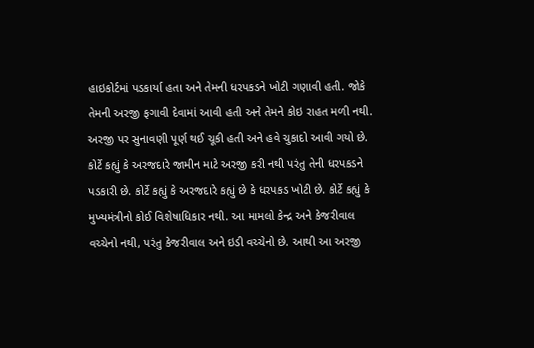હાઇકોર્ટમાં પડકાર્યા હતા અને તેમની ધરપકડને ખોટી ગણાવી હતી. જોકે તેમની અરજી ફગાવી દેવામાં આવી હતી અને તેમને કોઇ રાહત મળી નથી. અરજી પર સુનાવણી પૂર્ણ થઈ ચૂકી હતી અને હવે ચુકાદો આવી ગયો છે.
કોર્ટે કહ્યું કે અરજદારે જામીન માટે અરજી કરી નથી પરંતુ તેની ધરપકડને પડકારી છે. કોર્ટે કહ્યું કે અરજદારે કહ્યું છે કે ધરપકડ ખોટી છે. કોર્ટે કહ્યું કે મુખ્યમંત્રીનો કોઈ વિશેષાધિકાર નથી. આ મામલો કેન્દ્ર અને કેજરીવાલ વચ્ચેનો નથી, પરંતુ કેજરીવાલ અને ઇડી વચ્ચેનો છે. આથી આ અરજી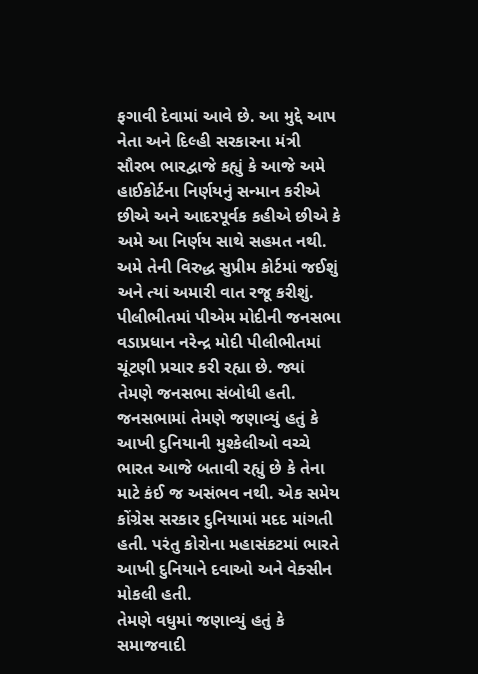ફગાવી દેવામાં આવે છે. આ મુદ્દે આપ નેતા અને દિલ્હી સરકારના મંત્રી સૌરભ ભારદ્વાજે કહ્યું કે આજે અમે હાઈકોર્ટના નિર્ણયનું સન્માન કરીએ છીએ અને આદરપૂર્વક કહીએ છીએ કે અમે આ નિર્ણય સાથે સહમત નથી. અમે તેની વિરુદ્ધ સુપ્રીમ કોર્ટમાં જઈશું અને ત્યાં અમારી વાત રજૂ કરીશું.
પીલીભીતમાં પીએમ મોદીની જનસભા
વડાપ્રધાન નરેન્દ્ર મોદી પીલીભીતમાં ચૂંટણી પ્રચાર કરી રહ્યા છે. જ્યાં તેમણે જનસભા સંબોધી હતી. જનસભામાં તેમણે જણાવ્યું હતું કે આખી દુનિયાની મુશ્કેલીઓ વચ્ચે ભારત આજે બતાવી રહ્યું છે કે તેના માટે કંઈ જ અસંભવ નથી. એક સમેય કોંગ્રેસ સરકાર દુનિયામાં મદદ માંગતી હતી. પરંતુ કોરોના મહાસંકટમાં ભારતે આખી દુનિયાને દવાઓ અને વેક્સીન મોકલી હતી.
તેમણે વધુમાં જણાવ્યું હતું કે સમાજવાદી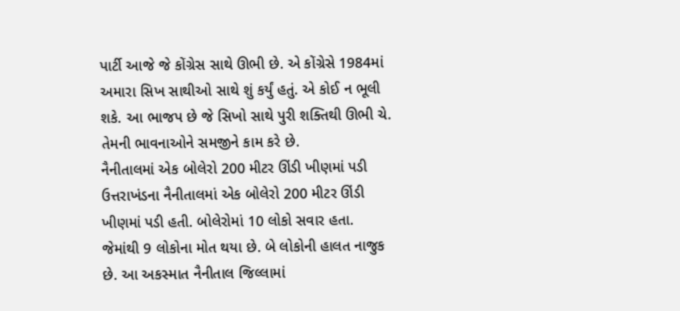પાર્ટી આજે જે કોંગ્રેસ સાથે ઊભી છે. એ કોંગ્રેસે 1984માં અમારા સિખ સાથીઓ સાથે શું કર્યું હતું. એ કોઈ ન ભૂલી શકે. આ ભાજપ છે જે સિખો સાથે પુરી શક્તિથી ઊભી ચે. તેમની ભાવનાઓને સમજીને કામ કરે છે.
નૈનીતાલમાં એક બોલેરો 200 મીટર ઊંડી ખીણમાં પડી
ઉત્તરાખંડના નૈનીતાલમાં એક બોલેરો 200 મીટર ઊંડી ખીણમાં પડી હતી. બોલેરોમાં 10 લોકો સવાર હતા. જેમાંથી 9 લોકોના મોત થયા છે. બે લોકોની હાલત નાજુક છે. આ અકસ્માત નૈનીતાલ જિલ્લામાં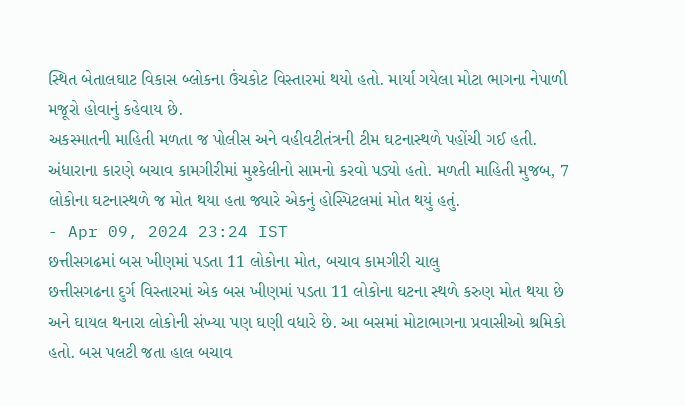સ્થિત બેતાલઘાટ વિકાસ બ્લોકના ઉંચકોટ વિસ્તારમાં થયો હતો. માર્યા ગયેલા મોટા ભાગના નેપાળી મજૂરો હોવાનું કહેવાય છે.
અકસ્માતની માહિતી મળતા જ પોલીસ અને વહીવટીતંત્રની ટીમ ઘટનાસ્થળે પહોંચી ગઈ હતી. અંધારાના કારણે બચાવ કામગીરીમાં મુશ્કેલીનો સામનો કરવો પડ્યો હતો. મળતી માહિતી મુજબ, 7 લોકોના ઘટનાસ્થળે જ મોત થયા હતા જ્યારે એકનું હોસ્પિટલમાં મોત થયું હતું.
- Apr 09, 2024 23:24 IST
છત્તીસગઢમાં બસ ખીણમાં પડતા 11 લોકોના મોત, બચાવ કામગીરી ચાલુ
છત્તીસગઢના દુર્ગ વિસ્તારમાં એક બસ ખીણમાં પડતા 11 લોકોના ઘટના સ્થળે કરુણ મોત થયા છે અને ઘાયલ થનારા લોકોની સંખ્યા પણ ઘણી વધારે છે. આ બસમાં મોટાભાગના પ્રવાસીઓ શ્રમિકો હતો. બસ પલટી જતા હાલ બચાવ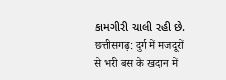કામગીરી ચાલી રહી છે.
छत्तीसगढ़: दुर्ग में मजदूरों से भरी बस के खदान में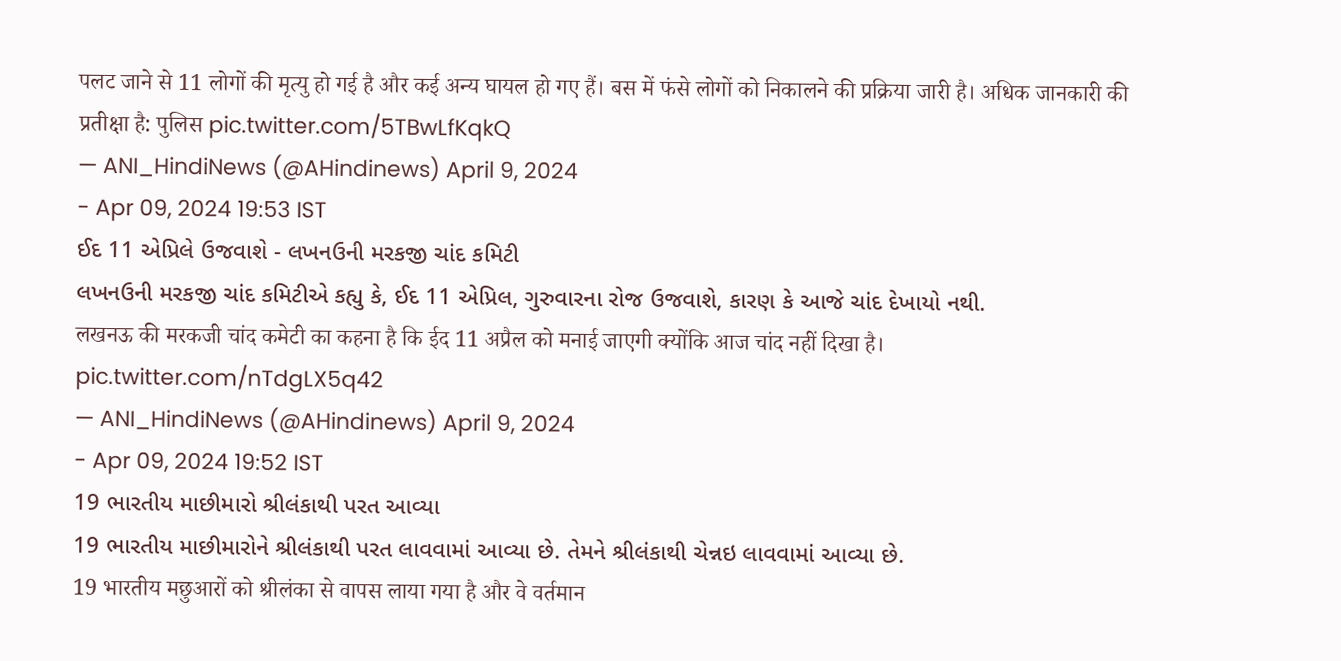पलट जाने से 11 लोगों की मृत्यु हो गई है और कई अन्य घायल हो गए हैं। बस में फंसे लोगों को निकालने की प्रक्रिया जारी है। अधिक जानकारी की प्रतीक्षा है: पुलिस pic.twitter.com/5TBwLfKqkQ
— ANI_HindiNews (@AHindinews) April 9, 2024
- Apr 09, 2024 19:53 IST
ઈદ 11 એપ્રિલે ઉજવાશે - લખનઉની મરકજી ચાંદ કમિટી
લખનઉની મરકજી ચાંદ કમિટીએ કહ્યુ કે, ઈદ 11 એપ્રિલ, ગુરુવારના રોજ ઉજવાશે, કારણ કે આજે ચાંદ દેખાયો નથી.
लखनऊ की मरकजी चांद कमेटी का कहना है कि ईद 11 अप्रैल को मनाई जाएगी क्योंकि आज चांद नहीं दिखा है। pic.twitter.com/nTdgLX5q42
— ANI_HindiNews (@AHindinews) April 9, 2024
- Apr 09, 2024 19:52 IST
19 ભારતીય માછીમારો શ્રીલંકાથી પરત આવ્યા
19 ભારતીય માછીમારોને શ્રીલંકાથી પરત લાવવામાં આવ્યા છે. તેમને શ્રીલંકાથી ચેન્નઇ લાવવામાં આવ્યા છે.
19 भारतीय मछुआरों को श्रीलंका से वापस लाया गया है और वे वर्तमान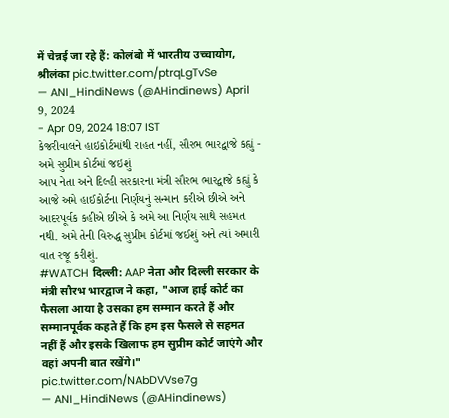में चेन्नई जा रहे हैं: कोलंबो में भारतीय उच्चायोग, श्रीलंका pic.twitter.com/ptrqLgTvSe
— ANI_HindiNews (@AHindinews) April 9, 2024
- Apr 09, 2024 18:07 IST
કેજરીવાલને હાઇકોર્ટમાંથી રાહત નહીં, સૌરભ ભારદ્વાજે કહ્યું - અમે સુપ્રીમ કોર્ટમાં જઇશું
આપ નેતા અને દિલ્હી સરકારના મંત્રી સૌરભ ભારદ્વાજે કહ્યું કે આજે અમે હાઈકોર્ટના નિર્ણયનું સન્માન કરીએ છીએ અને આદરપૂર્વક કહીએ છીએ કે અમે આ નિર્ણય સાથે સહમત નથી. અમે તેની વિરુદ્ધ સુપ્રીમ કોર્ટમાં જઈશું અને ત્યાં અમારી વાત રજૂ કરીશું.
#WATCH दिल्ली: AAP नेता और दिल्ली सरकार के मंत्री सौरभ भारद्वाज ने कहा, "आज हाई कोर्ट का फैसला आया है उसका हम सम्मान करते हैं और सम्मानपूर्वक कहते हैं कि हम इस फैसले से सहमत नहीं हैं और इसके खिलाफ हम सुप्रीम कोर्ट जाएंगे और वहां अपनी बात रखेंगे।" pic.twitter.com/NAbDVVse7g
— ANI_HindiNews (@AHindinews)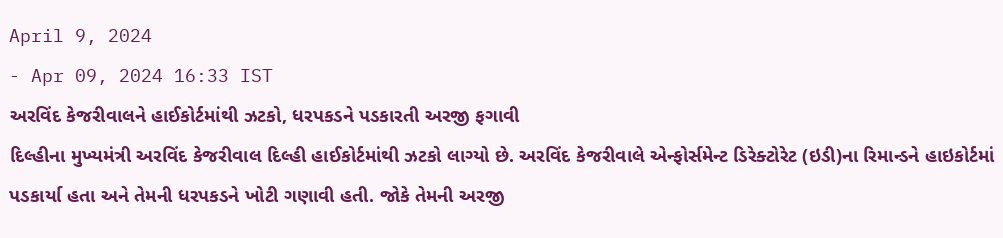April 9, 2024
- Apr 09, 2024 16:33 IST
અરવિંદ કેજરીવાલને હાઈકોર્ટમાંથી ઝટકો, ધરપકડને પડકારતી અરજી ફગાવી
દિલ્હીના મુખ્યમંત્રી અરવિંદ કેજરીવાલ દિલ્હી હાઈકોર્ટમાંથી ઝટકો લાગ્યો છે. અરવિંદ કેજરીવાલે એન્ફોર્સમેન્ટ ડિરેક્ટોરેટ (ઇડી)ના રિમાન્ડને હાઇકોર્ટમાં પડકાર્યા હતા અને તેમની ધરપકડને ખોટી ગણાવી હતી. જોકે તેમની અરજી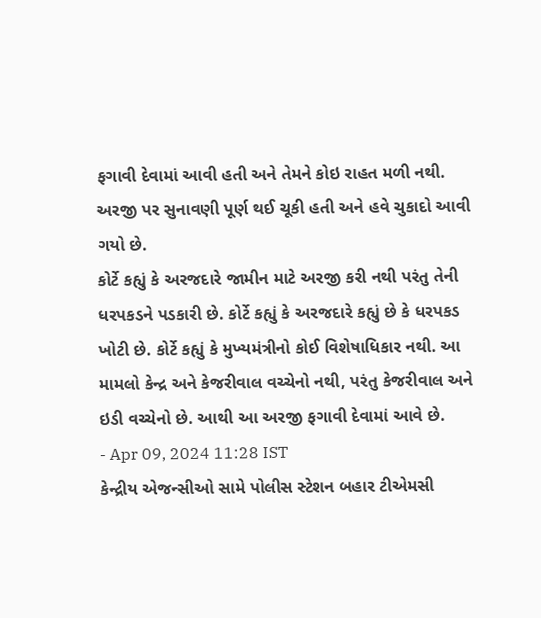ફગાવી દેવામાં આવી હતી અને તેમને કોઇ રાહત મળી નથી. અરજી પર સુનાવણી પૂર્ણ થઈ ચૂકી હતી અને હવે ચુકાદો આવી ગયો છે.
કોર્ટે કહ્યું કે અરજદારે જામીન માટે અરજી કરી નથી પરંતુ તેની ધરપકડને પડકારી છે. કોર્ટે કહ્યું કે અરજદારે કહ્યું છે કે ધરપકડ ખોટી છે. કોર્ટે કહ્યું કે મુખ્યમંત્રીનો કોઈ વિશેષાધિકાર નથી. આ મામલો કેન્દ્ર અને કેજરીવાલ વચ્ચેનો નથી, પરંતુ કેજરીવાલ અને ઇડી વચ્ચેનો છે. આથી આ અરજી ફગાવી દેવામાં આવે છે.
- Apr 09, 2024 11:28 IST
કેન્દ્રીય એજન્સીઓ સામે પોલીસ સ્ટેશન બહાર ટીએમસી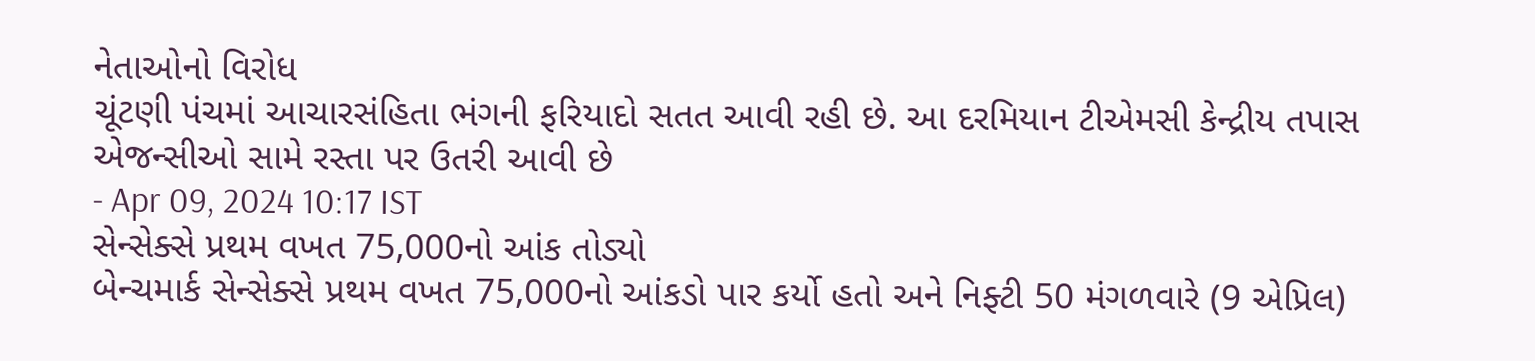નેતાઓનો વિરોધ
ચૂંટણી પંચમાં આચારસંહિતા ભંગની ફરિયાદો સતત આવી રહી છે. આ દરમિયાન ટીએમસી કેન્દ્રીય તપાસ એજન્સીઓ સામે રસ્તા પર ઉતરી આવી છે
- Apr 09, 2024 10:17 IST
સેન્સેક્સે પ્રથમ વખત 75,000નો આંક તોડ્યો
બેન્ચમાર્ક સેન્સેક્સે પ્રથમ વખત 75,000નો આંકડો પાર કર્યો હતો અને નિફ્ટી 50 મંગળવારે (9 એપ્રિલ)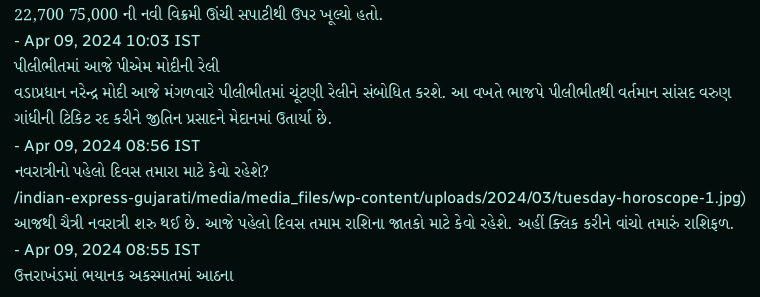22,700 75,000 ની નવી વિક્રમી ઊંચી સપાટીથી ઉપર ખૂલ્યો હતો.
- Apr 09, 2024 10:03 IST
પીલીભીતમાં આજે પીએમ મોદીની રેલી
વડાપ્રધાન નરેન્દ્ર મોદી આજે મંગળવારે પીલીભીતમાં ચૂંટણી રેલીને સંબોધિત કરશે. આ વખતે ભાજપે પીલીભીતથી વર્તમાન સાંસદ વરુણ ગાંધીની ટિકિટ રદ કરીને જીતિન પ્રસાદને મેદાનમાં ઉતાર્યા છે.
- Apr 09, 2024 08:56 IST
નવરાત્રીનો પહેલો દિવસ તમારા માટે કેવો રહેશે?
/indian-express-gujarati/media/media_files/wp-content/uploads/2024/03/tuesday-horoscope-1.jpg)
આજથી ચૈત્રી નવરાત્રી શરુ થઈ છે. આજે પહેલો દિવસ તમામ રાશિના જાતકો માટે કેવો રહેશે. અહીં ક્લિક કરીને વાંચો તમારું રાશિફળ.
- Apr 09, 2024 08:55 IST
ઉત્તરાખંડમાં ભયાનક અકસ્માતમાં આઠના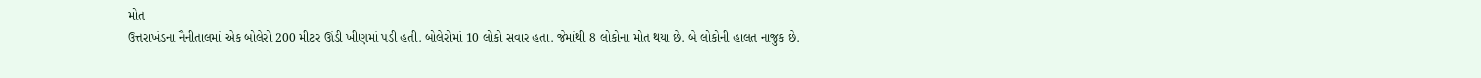મોત
ઉત્તરાખંડના નૈનીતાલમાં એક બોલેરો 200 મીટર ઊંડી ખીણમાં પડી હતી. બોલેરોમાં 10 લોકો સવાર હતા. જેમાંથી 8 લોકોના મોત થયા છે. બે લોકોની હાલત નાજુક છે.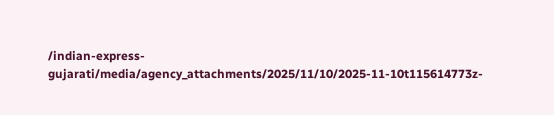/indian-express-gujarati/media/agency_attachments/2025/11/10/2025-11-10t115614773z-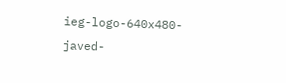ieg-logo-640x480-javed-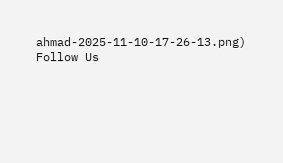ahmad-2025-11-10-17-26-13.png)
Follow Us